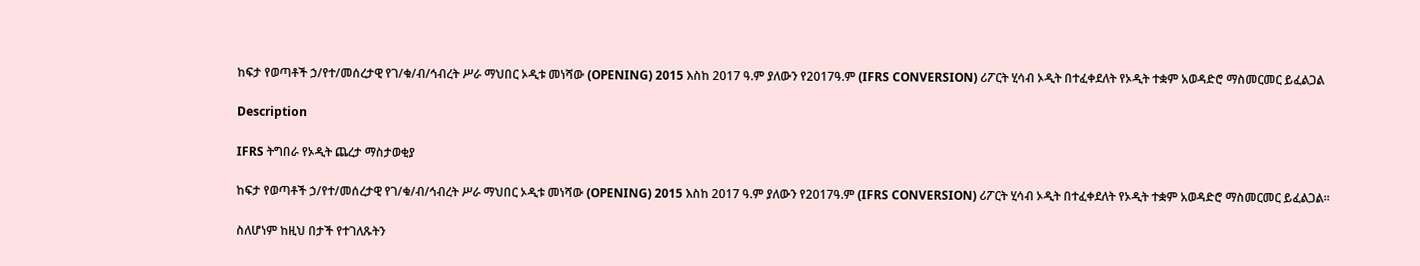ከፍታ የወጣቶች ኃ/የተ/መሰረታዊ የገ/ቁ/ብ/ኅብረት ሥራ ማህበር ኦዲቱ መነሻው (OPENING) 2015 እስከ 2017 ዓ.ም ያለውን የ2017ዓ.ም (IFRS CONVERSION) ሪፖርት ሂሳብ ኦዲት በተፈቀደለት የኦዲት ተቋም አወዳድሮ ማስመርመር ይፈልጋል

Description

IFRS ትግበራ የኦዲት ጨረታ ማስታወቂያ

ከፍታ የወጣቶች ኃ/የተ/መሰረታዊ የገ/ቁ/ብ/ኅብረት ሥራ ማህበር ኦዲቱ መነሻው (OPENING) 2015 እስከ 2017 ዓ.ም ያለውን የ2017ዓ.ም (IFRS CONVERSION) ሪፖርት ሂሳብ ኦዲት በተፈቀደለት የኦዲት ተቋም አወዳድሮ ማስመርመር ይፈልጋል።

ስለሆነም ከዚህ በታች የተገለጹትን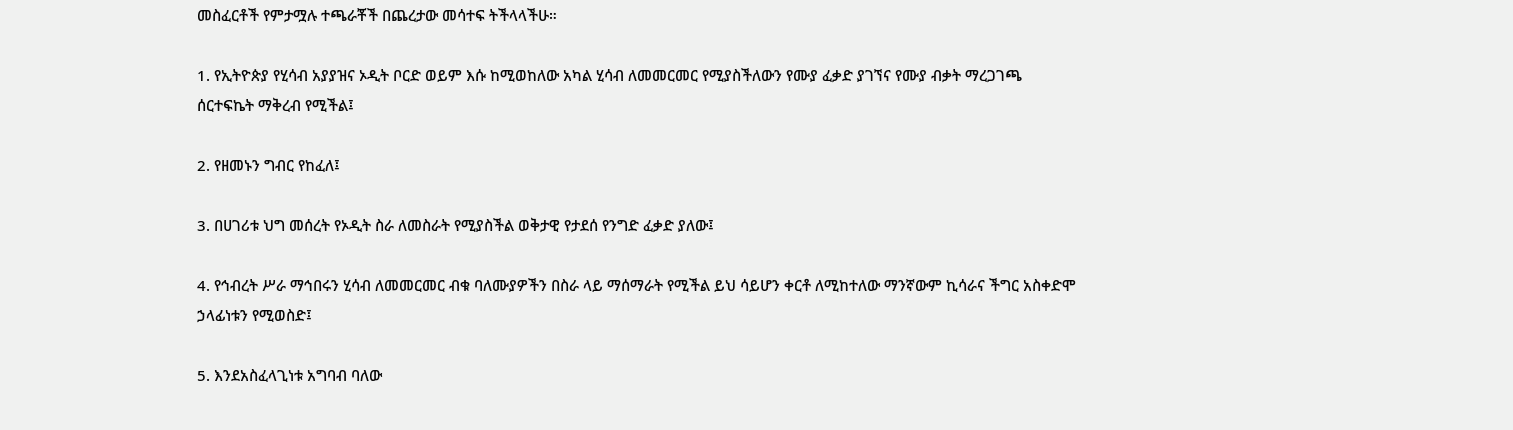መስፈርቶች የምታሟሉ ተጫራቾች በጨረታው መሳተፍ ትችላላችሁ።

1. የኢትዮጵያ የሂሳብ አያያዝና ኦዲት ቦርድ ወይም እሱ ከሚወከለው አካል ሂሳብ ለመመርመር የሚያስችለውን የሙያ ፈቃድ ያገኘና የሙያ ብቃት ማረጋገጫ ሰርተፍኬት ማቅረብ የሚችል፤

2. የዘመኑን ግብር የከፈለ፤

3. በሀገሪቱ ህግ መሰረት የኦዲት ስራ ለመስራት የሚያስችል ወቅታዊ የታደሰ የንግድ ፈቃድ ያለው፤

4. የኅብረት ሥራ ማኅበሩን ሂሳብ ለመመርመር ብቁ ባለሙያዎችን በስራ ላይ ማሰማራት የሚችል ይህ ሳይሆን ቀርቶ ለሚከተለው ማንኛውም ኪሳራና ችግር አስቀድሞ ኃላፊነቱን የሚወስድ፤

5. እንደአስፈላጊነቱ አግባብ ባለው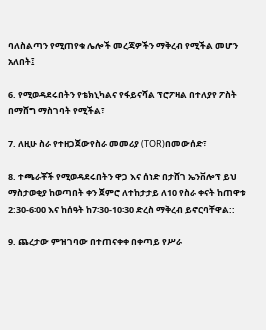ባለስልጣን የሚጠየቁ ሌሎች መረጃዎችን ማቅረብ የሚችል መሆን አለበት፤

6. የሚወዳደሩበትን የቴክኒካልና የፋይናሻል ፕሮፖዛል በተለያየ ፖስት በማሸግ ማስገባት የሚችል፣

7. ለዚሁ ስራ የተዘጋጀውየስራ መመሪያ (TOR)በመውሰድ፣

8. ተጫራቾች የሚወዳደሩበትን ዋጋ እና ሰነድ በታሸገ ኤንቨሎፕ ይህ ማስታወቂያ ከወጣበት ቀን ጀምሮ ለተከታታይ ለ10 የስራ ቀናት ከጠዋቱ 2:30-6፡00 እና ከሰዓት ከ7፡30-10፡30 ድረስ ማቅረብ ይኖርባቸዋል::

9. ጨረታው ምዝገባው በተጠናቀቀ በቀጣይ የሥራ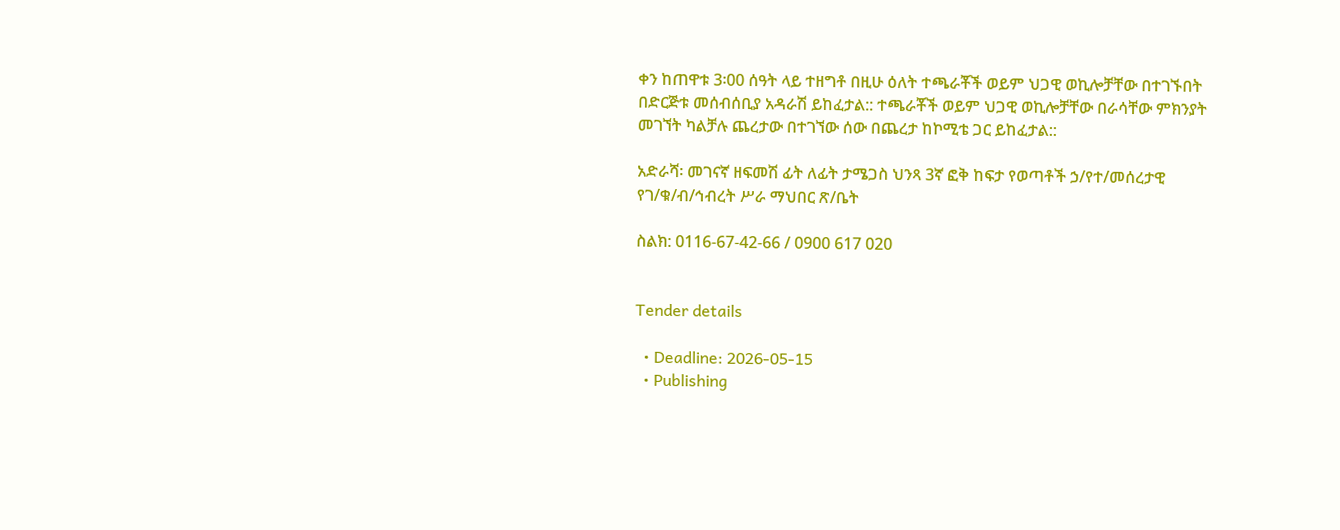ቀን ከጠዋቱ 3፡00 ሰዓት ላይ ተዘግቶ በዚሁ ዕለት ተጫራቾች ወይም ህጋዊ ወኪሎቻቸው በተገኙበት በድርጅቱ መሰብሰቢያ አዳራሽ ይከፈታል:: ተጫራቾች ወይም ህጋዊ ወኪሎቻቸው በራሳቸው ምክንያት መገኘት ካልቻሉ ጨረታው በተገኘው ሰው በጨረታ ከኮሚቴ ጋር ይከፈታል::

አድራሻ፡ መገናኛ ዘፍመሽ ፊት ለፊት ታሜጋስ ህንጻ 3ኛ ፎቅ ከፍታ የወጣቶች ኃ/የተ/መሰረታዊ የገ/ቁ/ብ/ኅብረት ሥራ ማህበር ጽ/ቤት

ስልክ: 0116-67-42-66 / 0900 617 020


Tender details

  • Deadline: 2026-05-15
  • Publishing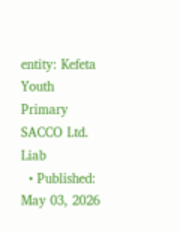entity: Kefeta Youth Primary SACCO Ltd. Liab
  • Published: May 03, 2026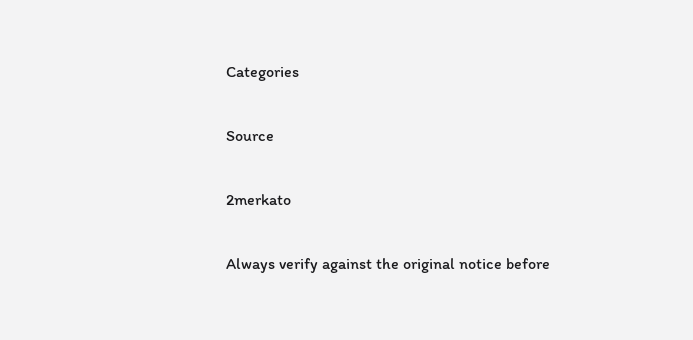Categories

Source

2merkato

Always verify against the original notice before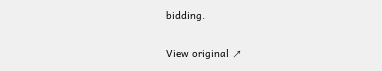bidding.

View original ↗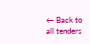← Back to all tenders